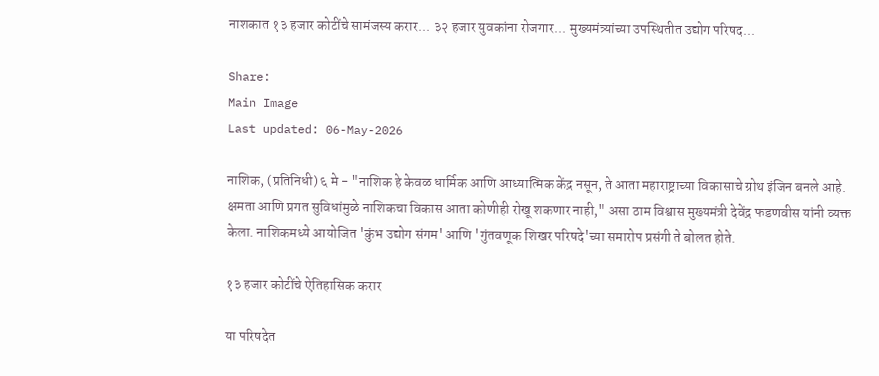नाशकात १३ हजार कोटींचे सामंजस्य करार... ३२ हजार युवकांना रोजगार... मुख्यमंत्र्यांच्या उपस्थितीत उद्योग परिषद...

Share:
Main Image
Last updated: 06-May-2026

नाशिक, (प्रतिनिधी) ६ मे - "नाशिक हे केवळ धार्मिक आणि आध्यात्मिक केंद्र नसून, ते आता महाराष्ट्राच्या विकासाचे ग्रोथ इंजिन बनले आहे. क्षमता आणि प्रगत सुविधांमुळे नाशिकचा विकास आता कोणीही रोखू शकणार नाही," असा ठाम विश्वास मुख्यमंत्री देवेंद्र फडणवीस यांनी व्यक्त केला. नाशिकमध्ये आयोजित 'कुंभ उद्योग संगम' आणि 'गुंतवणूक शिखर परिषदे'च्या समारोप प्रसंगी ते बोलत होते.

१३ हजार कोटींचे ऐतिहासिक करार

या परिषदेत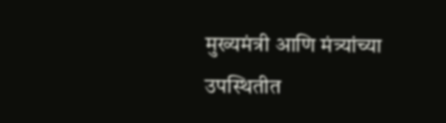मुख्यमंत्री आणि मंत्र्यांच्या उपस्थितीत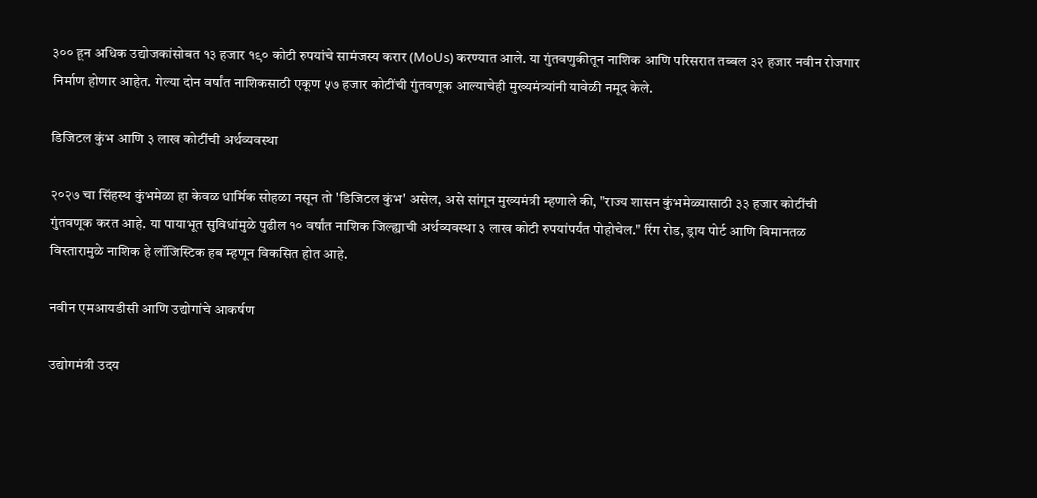३०० हून अधिक उद्योजकांसोबत १३ हजार १९० कोटी रुपयांचे सामंजस्य करार (MoUs) करण्यात आले. या गुंतवणुकीतून नाशिक आणि परिसरात तब्बल ३२ हजार नवीन रोजगार निर्माण होणार आहेत. गेल्या दोन वर्षांत नाशिकसाठी एकूण ५७ हजार कोटींची गुंतवणूक आल्याचेही मुख्यमंत्र्यांनी यावेळी नमूद केले.

डिजिटल कुंभ आणि ३ लाख कोटींची अर्थव्यवस्था

२०२७ चा सिंहस्थ कुंभमेळा हा केवळ धार्मिक सोहळा नसून तो 'डिजिटल कुंभ' असेल, असे सांगून मुख्यमंत्री म्हणाले की, "राज्य शासन कुंभमेळ्यासाठी ३३ हजार कोटींची गुंतवणूक करत आहे. या पायाभूत सुविधांमुळे पुढील १० वर्षांत नाशिक जिल्ह्याची अर्थव्यवस्था ३ लाख कोटी रुपयांपर्यंत पोहोचेल." रिंग रोड, ड्राय पोर्ट आणि विमानतळ विस्तारामुळे नाशिक हे लॉजिस्टिक हब म्हणून विकसित होत आहे.

नवीन एमआयडीसी आणि उद्योगांचे आकर्षण

उद्योगमंत्री उदय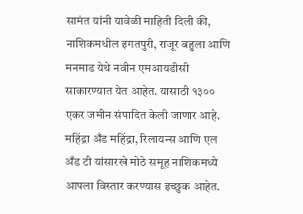सामंत यांनी यावेळी माहिती दिली की, नाशिकमधील इगतपुरी, राजूर बहुला आणि मनमाड येथे नवीन एमआयडीसी साकारण्यात येत आहेत. यासाठी १३०० एकर जमीन संपादित केली जाणार आहे. महिंद्रा अँड महिंद्रा, रिलायन्स आणि एल अँड टी यांसारखे मोठे समूह नाशिकमध्ये आपला विस्तार करण्यास इच्छुक आहेत.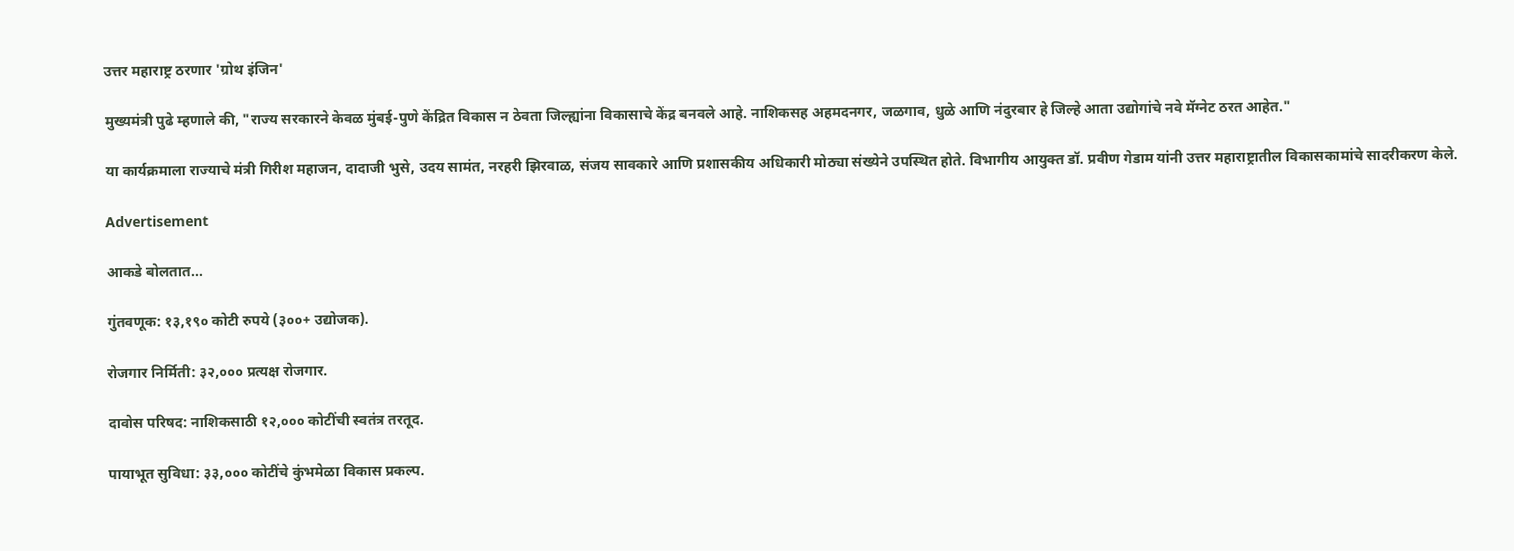उत्तर महाराष्ट्र ठरणार 'ग्रोथ इंजिन'

मुख्यमंत्री पुढे म्हणाले की, "राज्य सरकारने केवळ मुंबई-पुणे केंद्रित विकास न ठेवता जिल्ह्यांना विकासाचे केंद्र बनवले आहे. नाशिकसह अहमदनगर, जळगाव, धुळे आणि नंदुरबार हे जिल्हे आता उद्योगांचे नवे मॅग्नेट ठरत आहेत."

या कार्यक्रमाला राज्याचे मंत्री गिरीश महाजन, दादाजी भुसे, उदय सामंत, नरहरी झिरवाळ, संजय सावकारे आणि प्रशासकीय अधिकारी मोठ्या संख्येने उपस्थित होते. विभागीय आयुक्त डॉ. प्रवीण गेडाम यांनी उत्तर महाराष्ट्रातील विकासकामांचे सादरीकरण केले.

Advertisement

आकडे बोलतात...

गुंतवणूक: १३,१९० कोटी रुपये (३००+ उद्योजक).

रोजगार निर्मिती: ३२,००० प्रत्यक्ष रोजगार.

दावोस परिषद: नाशिकसाठी १२,००० कोटींची स्वतंत्र तरतूद.

पायाभूत सुविधा: ३३,००० कोटींचे कुंभमेळा विकास प्रकल्प.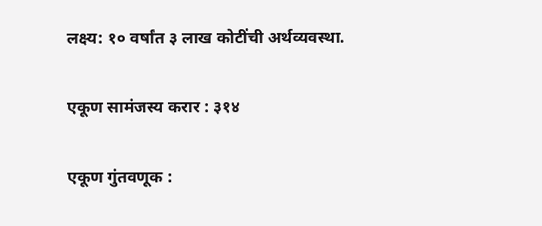लक्ष्य: १० वर्षांत ३ लाख कोटींची अर्थव्यवस्था.

एकूण सामंजस्य करार : ३१४

एकूण गुंतवणूक :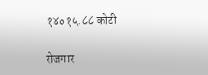१४०१५.८८ कोटी

रोजगार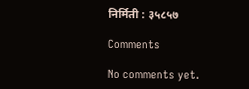निर्मिती : ३५८५७

Comments

No comments yet.